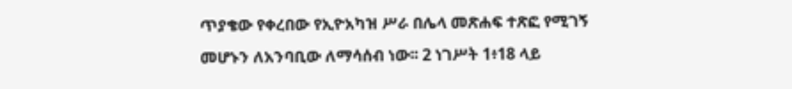ጥያቄው የቀረበው የኢዮአካዝ ሥራ በሌላ መጽሐፍ ተጽፎ የሚገኝ መሆኑን ለአንባቢው ለማሳሰብ ነው፡፡ 2 ነገሥት 1፥18 ላይ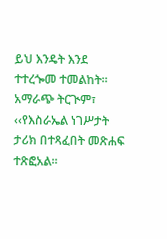ይህ እንዴት እንደ ተተረጐመ ተመልከት፡፡ አማራጭ ትርጒም፣ ‹‹የእስራኤል ነገሥታት ታሪክ በተጻፈበት መጽሐፍ ተጽፎአል፡፡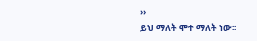››
ይህ ማለት ሞተ ማለት ነው፡፡